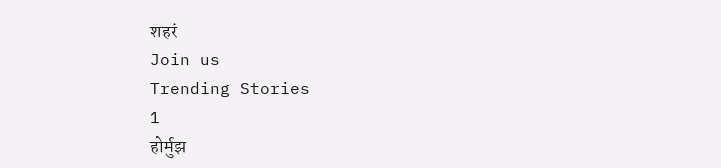शहरं
Join us
Trending Stories
1
होर्मुझ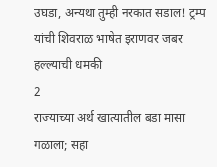उघडा, अन्यथा तुम्ही नरकात सडाल! ट्रम्प यांची शिवराळ भाषेत इराणवर जबर हल्ल्याची धमकी
2
राज्याच्या अर्थ खात्यातील बडा मासा गळाला; सहा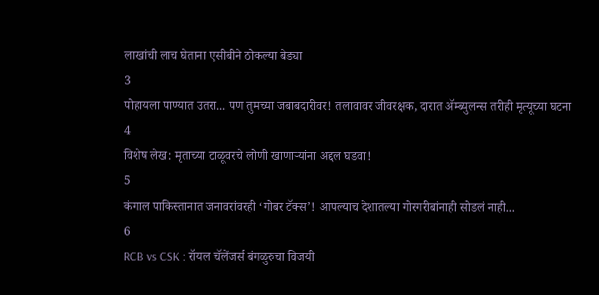लाखांची लाच घेताना एसीबीने ठोकल्या बेड्या
3
पोहायला पाण्यात उतरा... पण तुमच्या जबाबदारीवर! तलावावर जीवरक्षक, दारात ॲम्ब्युलन्स तरीही मृत्यूच्या घटना
4
विशेष लेख: मृताच्या टाळूवरचे लोणी खाणाऱ्यांना अद्दल घडवा!
5
कंगाल पाकिस्तानात जनावरांवरही ‘गोबर टॅक्स’! आपल्याच देशातल्या गोरगरीबांनाही सोडलं नाही...
6
RCB vs CSK : रॉयल चॅलेंजर्स बंगळुरुचा विजयी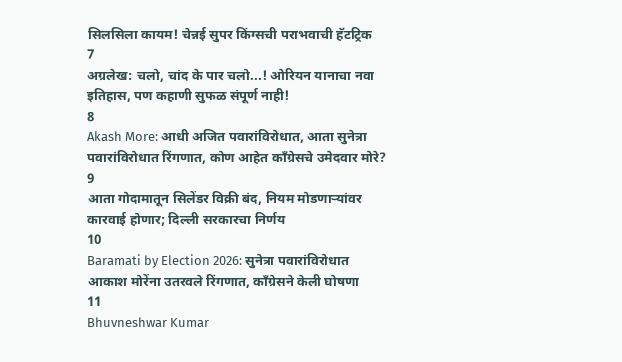सिलसिला कायम! चेन्नई सुपर किंग्सची पराभवाची हॅटट्रिक
7
अग्रलेख: चलो, चांद के पार चलो...! ओरियन यानाचा नवा इतिहास, पण कहाणी सुफळ संपूर्ण नाही!
8
Akash More: आधी अजित पवारांविरोधात, आता सुनेत्रा पवारांविरोधात रिंगणात, कोण आहेत काँग्रेसचे उमेदवार मोरे?
9
आता गोदामातून सिलेंडर विक्री बंद, नियम मोडणाऱ्यांवर कारवाई होणार; दिल्ली सरकारचा निर्णय
10
Baramati by Election 2026: सुनेत्रा पवारांविरोधात आकाश मोरेंना उतरवले रिंगणात, काँग्रेसने केली घोषणा
11
Bhuvneshwar Kumar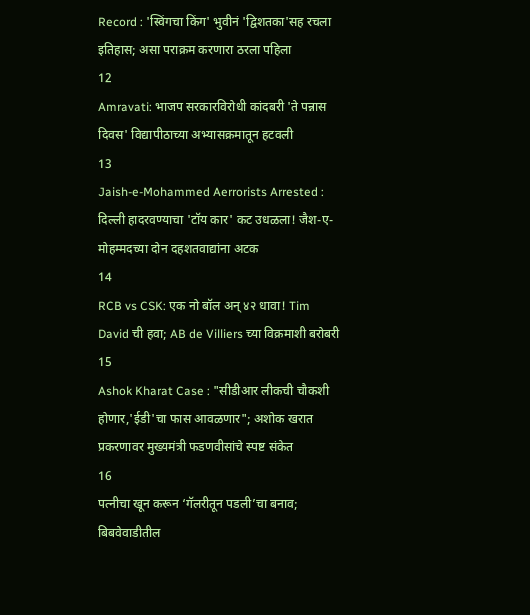Record : 'स्विंगचा किंग' भुवीनं 'द्विशतका'सह रचला इतिहास; असा पराक्रम करणारा ठरला पहिला
12
Amravati: भाजप सरकारविरोधी कांदबरी 'ते पन्नास दिवस' विद्यापीठाच्या अभ्यासक्रमातून हटवली
13
Jaish-e-Mohammed Aerrorists Arrested : दिल्ली हादरवण्याचा 'टॉय कार' कट उधळला! जैश-ए-मोहम्मदच्या दोन दहशतवाद्यांना अटक
14
RCB vs CSK: एक नो बॉल अन् ४२ धावा! Tim David ची हवा; AB de Villiers च्या विक्रमाशी बरोबरी
15
Ashok Kharat Case : "सीडीआर लीकची चौकशी होणार,'ईडी'चा फास आवळणार"; अशोक खरात प्रकरणावर मुख्यमंत्री फडणवीसांचे स्पष्ट संकेत
16
पत्नीचा खून करून ‘गॅलरीतून पडली’चा बनाव; बिबवेवाडीतील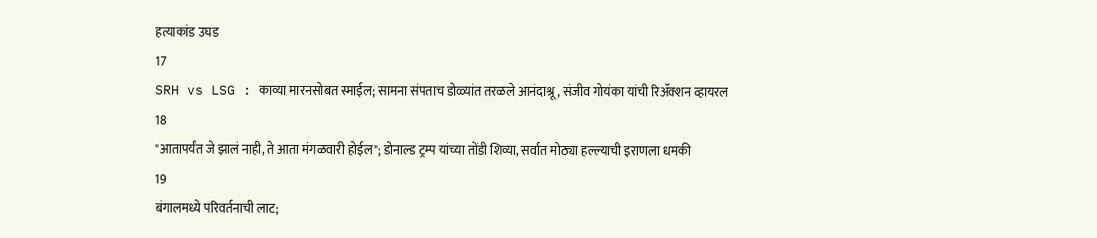हत्याकांड उघड
17
SRH vs LSG : काव्या मारनसोबत स्माईल; सामना संपताच डोळ्यांत तरळले आनंदाश्रू, संजीव गोयंका यांची रिॲक्शन व्हायरल
18
"आतापर्यंत जे झालं नाही, ते आता मंगळवारी होईल"; डोनाल्ड ट्रम्प यांच्या तोंडी शिव्या, सर्वात मोठ्या हल्ल्याची इराणला धमकी
19
बंगालमध्ये परिवर्तनाची लाट;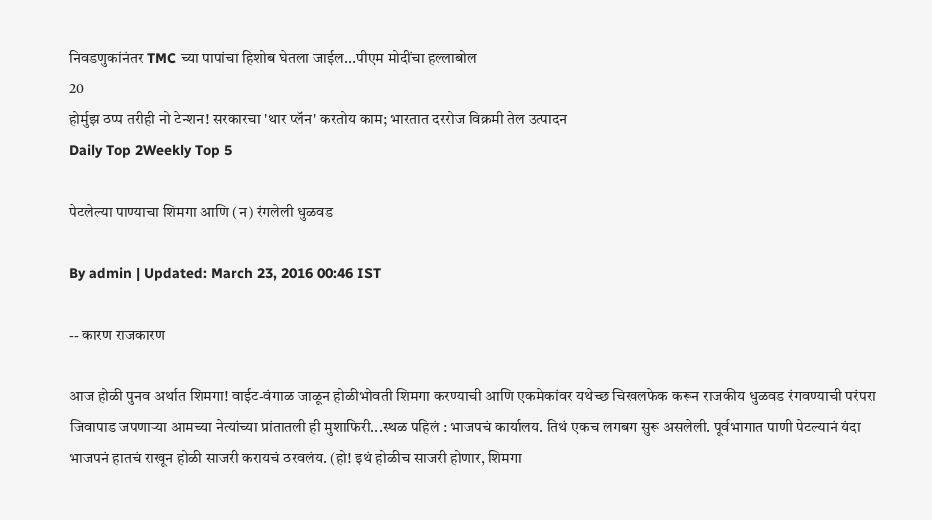निवडणुकांनंतर TMC च्या पापांचा हिशोब घेतला जाईल...पीएम मोदींचा हल्लाबोल
20
होर्मुझ ठप्प तरीही नो टेन्शन! सरकारचा 'थार प्लॅन' करतोय काम; भारतात दररोज विक्रमी तेल उत्पादन
Daily Top 2Weekly Top 5

पेटलेल्या पाण्याचा शिमगा आणि (न) रंगलेली धुळवड

By admin | Updated: March 23, 2016 00:46 IST

-- कारण राजकारण

आज होळी पुनव अर्थात शिमगा! वाईट-वंगाळ जाळून होळीभोवती शिमगा करण्याची आणि एकमेकांवर यथेच्छ चिखलफेक करून राजकीय धुळवड रंगवण्याची परंपरा जिवापाड जपणाऱ्या आमच्या नेत्यांच्या प्रांतातली ही मुशाफिरी...स्थळ पहिलं : भाजपचं कार्यालय. तिथं एकच लगबग सुरू असलेली. पूर्वभागात पाणी पेटल्यानं यंदा भाजपनं हातचं राखून होळी साजरी करायचं ठरवलंय. (हो! इथं होळीच साजरी होणार, शिमगा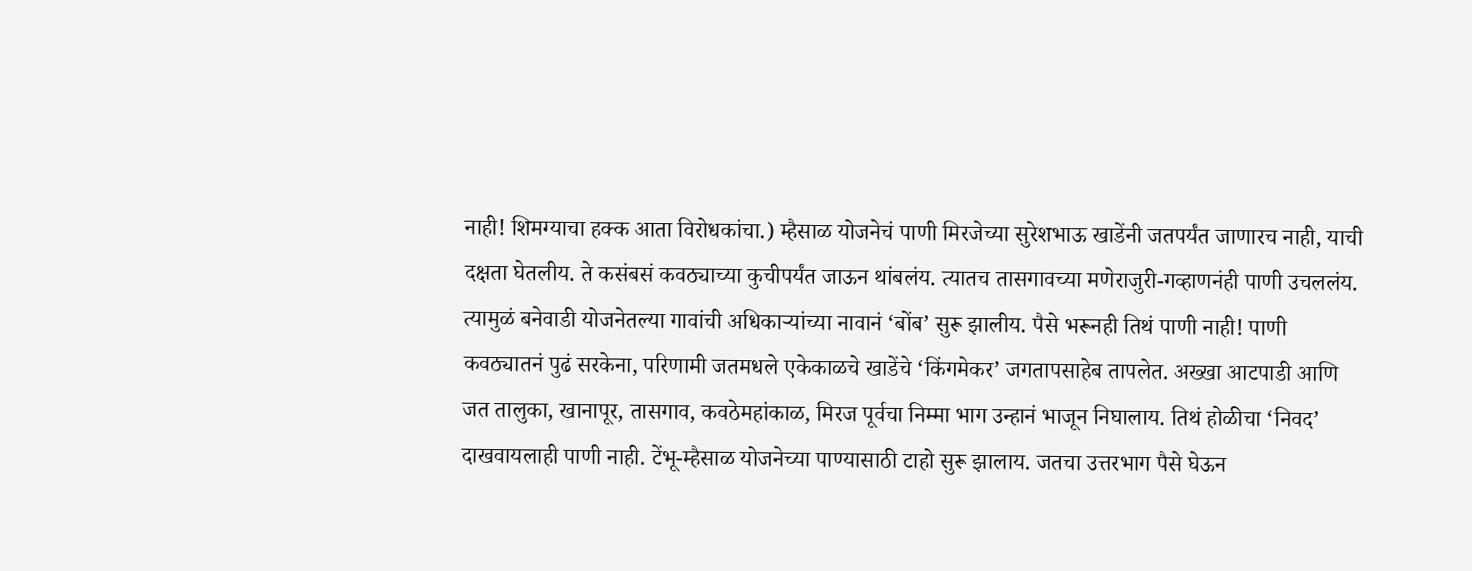नाही! शिमग्याचा हक्क आता विरोधकांचा.) म्हैसाळ योजनेचं पाणी मिरजेच्या सुरेशभाऊ खाडेंनी जतपर्यंत जाणारच नाही, याची दक्षता घेतलीय. ते कसंबसं कवठ्याच्या कुचीपर्यंत जाऊन थांबलंय. त्यातच तासगावच्या मणेराजुरी-गव्हाणनंही पाणी उचललंय. त्यामुळं बनेवाडी योजनेतल्या गावांची अधिकाऱ्यांच्या नावानं ‘बोंब’ सुरू झालीय. पैसे भरूनही तिथं पाणी नाही! पाणी कवठ्यातनं पुढं सरकेना, परिणामी जतमधले एकेकाळचे खाडेंचे ‘किंगमेकर’ जगतापसाहेब तापलेत. अख्खा आटपाडी आणि जत तालुका, खानापूर, तासगाव, कवठेमहांकाळ, मिरज पूर्वचा निम्मा भाग उन्हानं भाजून निघालाय. तिथं होळीचा ‘निवद’ दाखवायलाही पाणी नाही. टेंभू-म्हैसाळ योजनेच्या पाण्यासाठी टाहो सुरू झालाय. जतचा उत्तरभाग पैसे घेऊन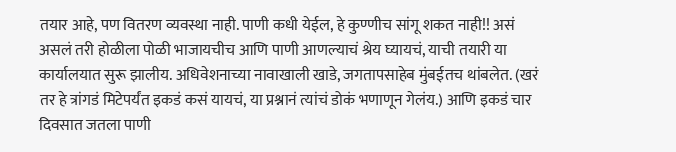तयार आहे, पण वितरण व्यवस्था नाही. पाणी कधी येईल, हे कुण्णीच सांगू शकत नाही!! असं असलं तरी होळीला पोळी भाजायचीच आणि पाणी आणल्याचं श्रेय घ्यायचं, याची तयारी या कार्यालयात सुरू झालीय. अधिवेशनाच्या नावाखाली खाडे, जगतापसाहेब मुंबईतच थांबलेत. (खरं तर हे त्रांगडं मिटेपर्यंत इकडं कसं यायचं, या प्रश्नानं त्यांचं डोकं भणाणून गेलंय.) आणि इकडं चार दिवसात जतला पाणी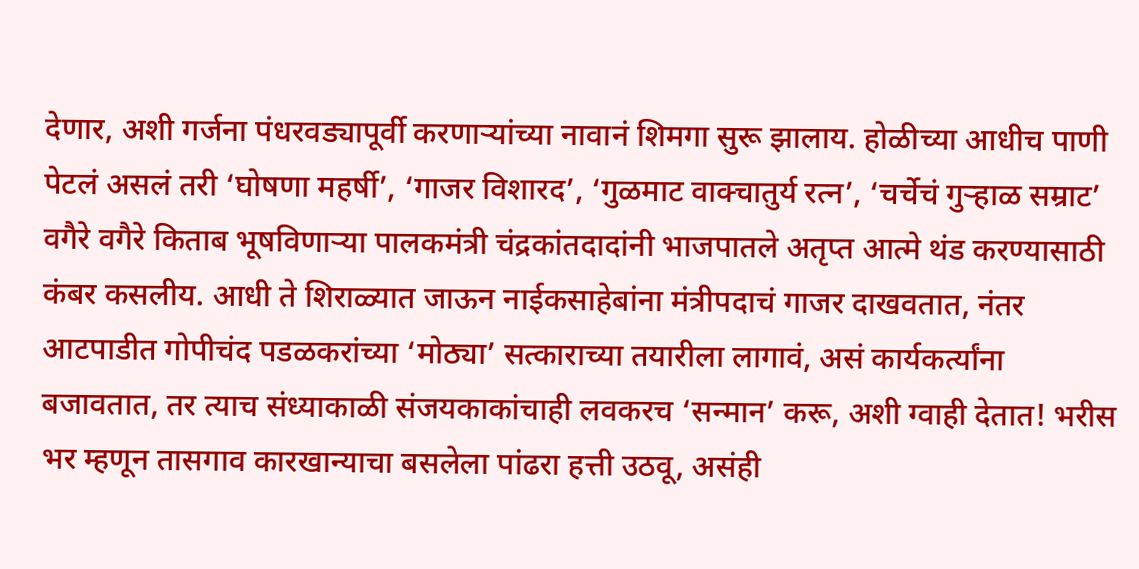देणार, अशी गर्जना पंधरवड्यापूर्वी करणाऱ्यांच्या नावानं शिमगा सुरू झालाय. होळीच्या आधीच पाणी पेटलं असलं तरी ‘घोषणा महर्षी’, ‘गाजर विशारद’, ‘गुळमाट वाक्चातुर्य रत्न’, ‘चर्चेचं गुऱ्हाळ सम्राट’ वगैरे वगैरे किताब भूषविणाऱ्या पालकमंत्री चंद्रकांतदादांनी भाजपातले अतृप्त आत्मे थंड करण्यासाठी कंबर कसलीय. आधी ते शिराळ्यात जाऊन नाईकसाहेबांना मंत्रीपदाचं गाजर दाखवतात, नंतर आटपाडीत गोपीचंद पडळकरांच्या ‘मोठ्या’ सत्काराच्या तयारीला लागावं, असं कार्यकर्त्यांना बजावतात, तर त्याच संध्याकाळी संजयकाकांचाही लवकरच ‘सन्मान’ करू, अशी ग्वाही देतात! भरीस भर म्हणून तासगाव कारखान्याचा बसलेला पांढरा हत्ती उठवू, असंही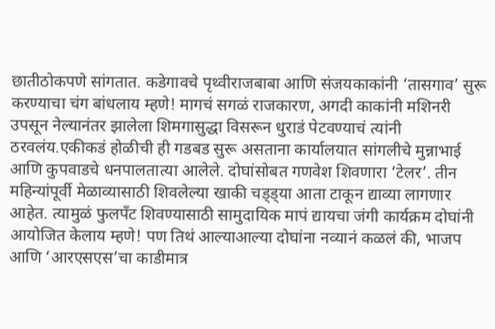छातीठोकपणे सांगतात. कडेगावचे पृथ्वीराजबाबा आणि संजयकाकांनी ‘तासगाव’ सुरू करण्याचा चंग बांधलाय म्हणे! मागचं सगळं राजकारण, अगदी काकांनी मशिनरी उपसून नेल्यानंतर झालेला शिमगासुद्धा विसरून धुराडं पेटवण्याचं त्यांनी ठरवलंय.एकीकडं होळीची ही गडबड सुरू असताना कार्यालयात सांगलीचे मुन्नाभाई आणि कुपवाडचे धनपालतात्या आलेले. दोघांसोबत गणवेश शिवणारा ‘टेलर’. तीन महिन्यांपूर्वी मेळाव्यासाठी शिवलेल्या खाकी चड्ड्या आता टाकून द्याव्या लागणार आहेत. त्यामुळं फुलपँट शिवण्यासाठी सामुदायिक मापं द्यायचा जंगी कार्यक्रम दोघांनी आयोजित केलाय म्हणे! पण तिथं आल्याआल्या दोघांना नव्यानं कळलं की, भाजप आणि ‘आरएसएस’चा काडीमात्र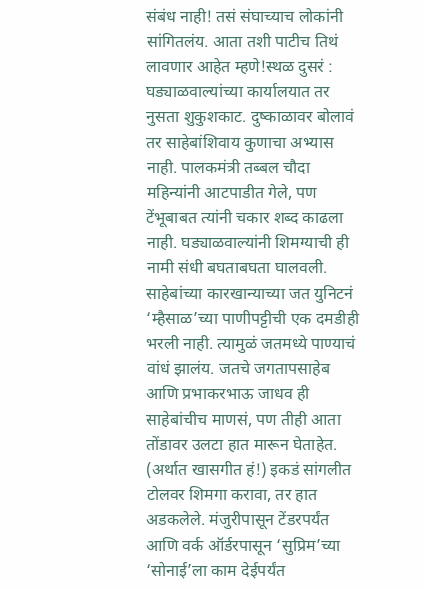संबंध नाही! तसं संघाच्याच लोकांनी सांगितलंय. आता तशी पाटीच तिथं लावणार आहेत म्हणे!स्थळ दुसरं : घड्याळवाल्यांच्या कार्यालयात तर नुसता शुकुशकाट. दुष्काळावर बोलावं तर साहेबांशिवाय कुणाचा अभ्यास नाही. पालकमंत्री तब्बल चौदा महिन्यांनी आटपाडीत गेले, पण टेंभूबाबत त्यांनी चकार शब्द काढला नाही. घड्याळवाल्यांनी शिमग्याची ही नामी संधी बघताबघता घालवली. साहेबांच्या कारखान्याच्या जत युनिटनं ‘म्हैसाळ’च्या पाणीपट्टीची एक दमडीही भरली नाही. त्यामुळं जतमध्ये पाण्याचं वांधं झालंय. जतचे जगतापसाहेब आणि प्रभाकरभाऊ जाधव ही साहेबांचीच माणसं, पण तीही आता तोंडावर उलटा हात मारून घेताहेत. (अर्थात खासगीत हं!) इकडं सांगलीत टोलवर शिमगा करावा, तर हात अडकलेले. मंजुरीपासून टेंडरपर्यंत आणि वर्क ऑर्डरपासून ‘सुप्रिम’च्या ‘सोनाई’ला काम देईपर्यंत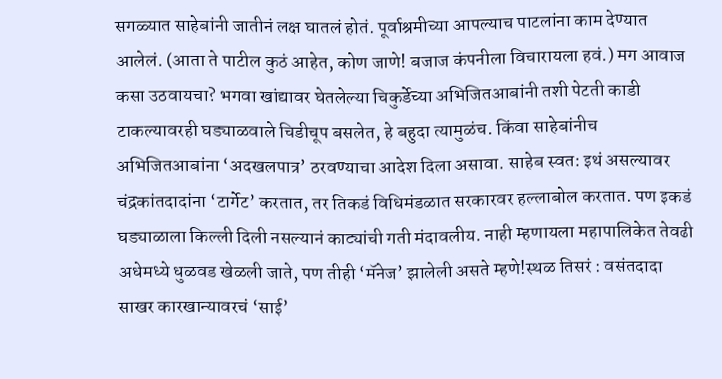सगळ्यात साहेबांनी जातीनं लक्ष घातलं होतं. पूर्वाश्रमीच्या आपल्याच पाटलांना काम देण्यात आलेलं. (आता ते पाटील कुठं आहेत, कोण जाणे! बजाज कंपनीला विचारायला हवं.) मग आवाज कसा उठवायचा? भगवा खांद्यावर घेतलेल्या चिकुर्डेच्या अभिजितआबांनी तशी पेटती काडी टाकल्यावरही घड्याळवाले चिडीचूप बसलेत, हे बहुदा त्यामुळंच. किंवा साहेबांनीच अभिजितआबांना ‘अदखलपात्र’ ठरवण्याचा आदेश दिला असावा. साहेब स्वत: इथं असल्यावर चंद्रकांतदादांना ‘टार्गेट’ करतात, तर तिकडं विधिमंडळात सरकारवर हल्लाबोल करतात. पण इकडं घड्याळाला किल्ली दिली नसल्यानं काट्यांची गती मंदावलीय. नाही म्हणायला महापालिकेत तेवढी अधेमध्ये धुळवड खेळली जाते, पण तीही ‘मॅनेज’ झालेली असते म्हणे!स्थळ तिसरं : वसंतदादा साखर कारखान्यावरचं ‘साई’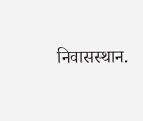निवासस्थान.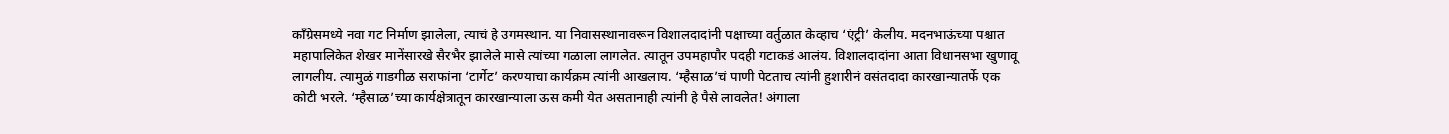काँग्रेसमध्ये नवा गट निर्माण झालेला, त्याचं हे उगमस्थान. या निवासस्थानावरून विशालदादांनी पक्षाच्या वर्तुळात केव्हाच ‘एंट्री’ केलीय. मदनभाऊंच्या पश्चात महापालिकेत शेखर मानेंसारखे सैरभैर झालेले मासे त्यांच्या गळाला लागलेत. त्यातून उपमहापौर पदही गटाकडं आलंय. विशालदादांना आता विधानसभा खुणावू लागलीय. त्यामुळं गाडगीळ सराफांना ‘टार्गेट’ करण्याचा कार्यक्रम त्यांनी आखलाय. ‘म्हैसाळ’चं पाणी पेटताच त्यांनी हुशारीनं वसंतदादा कारखान्यातर्फे एक कोटी भरले. ‘म्हैसाळ’च्या कार्यक्षेत्रातून कारखान्याला ऊस कमी येत असतानाही त्यांनी हे पैसे लावलेत! अंगाला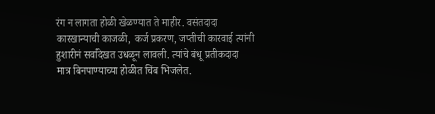रंग न लागता होळी खेळण्यात ते माहीर. वसंतदादा कारखान्याची काजळी, कर्ज प्रकरण, जप्तीची कारवाई त्यांनी हुशारीनं सर्वांदेखत उधळून लावली. त्यांचे बंधू प्रतीकदादा मात्र बिनपाण्याच्या होळीत चिंब भिजलेत.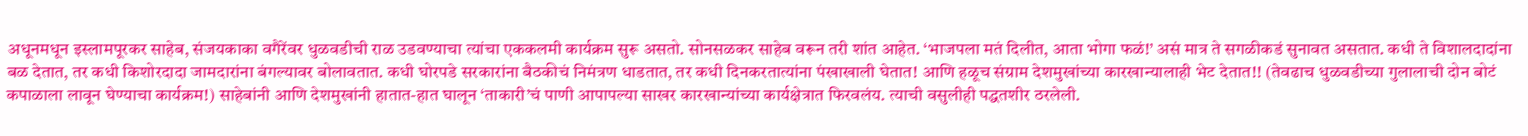अधूनमधून इस्लामपूरकर साहेब, संजयकाका वगैरेंवर धुळवडीची राळ उडवण्याचा त्यांचा एककलमी कार्यक्रम सुरू असतो. सोनसळकर साहेब वरून तरी शांत आहेत. ‘भाजपला मतं दिलीत, आता भोगा फळं!’ असं मात्र ते सगळीकडं सुनावत असतात. कधी ते विशालदादांना बळ देतात, तर कधी किशोरदादा जामदारांना बंगल्यावर बोलावतात. कधी घोरपडे सरकारांना बैठकीचं निमंत्रण धाडतात, तर कधी दिनकरतात्यांना पंखाखाली घेतात! आणि हळूच संग्राम देशमुखांच्या कारखान्यालाही भेट देतात!! (तेवढाच धुळवडीच्या गुलालाची दोन बोटं कपाळाला लावून घेण्याचा कार्यक्रम!) साहेबांनी आणि देशमुखांनी हातात-हात घालून ‘ताकारी’चं पाणी आपापल्या साखर कारखान्यांच्या कार्यक्षेत्रात फिरवलंय. त्याची वसुलीही पद्धतशीर ठरलेली.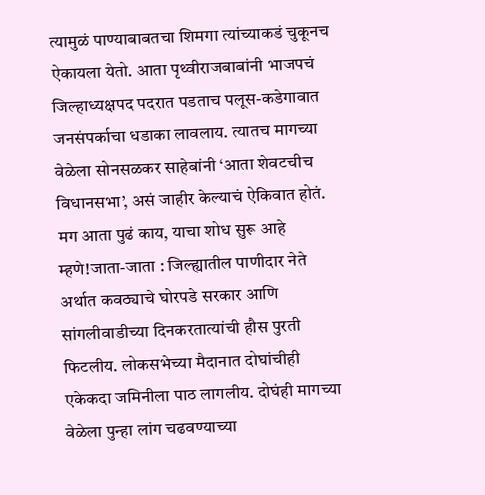त्यामुळं पाण्याबाबतचा शिमगा त्यांच्याकडं चुकूनच ऐकायला येतो. आता पृथ्वीराजबाबांनी भाजपचं जिल्हाध्यक्षपद पदरात पडताच पलूस-कडेगावात जनसंपर्काचा धडाका लावलाय. त्यातच मागच्या वेळेला सोनसळकर साहेबांनी ‘आता शेवटचीच विधानसभा’, असं जाहीर केल्याचं ऐकिवात होतं. मग आता पुढं काय, याचा शोध सुरू आहे म्हणे!जाता-जाता : जिल्ह्यातील पाणीदार नेते अर्थात कवठ्याचे घोरपडे सरकार आणि सांगलीवाडीच्या दिनकरतात्यांची हौस पुरती फिटलीय. लोकसभेच्या मैदानात दोघांचीही एकेकदा जमिनीला पाठ लागलीय. दोघंही मागच्या वेळेला पुन्हा लांग चढवण्याच्या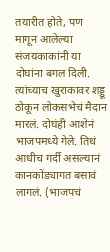तयारीत होते, पण मागून आलेल्या संजयकाकांनी या दोघांना बगल दिली. त्यांच्याच खुराकावर शड्डू ठोकून लोकसभेचं मैदान मारलं. दोघंही आशेनं भाजपमध्ये गेले. तिथं आधीच गर्दी असल्यानं कानकोंड्यागत बसावं लागलं. (भाजपचं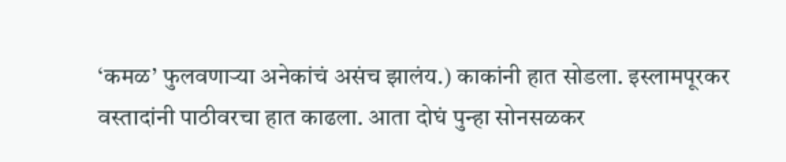‘कमळ’ फुलवणाऱ्या अनेकांचं असंच झालंय.) काकांनी हात सोडला. इस्लामपूरकर वस्तादांनी पाठीवरचा हात काढला. आता दोघं पुन्हा सोनसळकर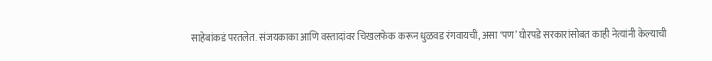साहेबांकडं परतलेत. संजयकाका आणि वस्तादांवर चिखलफेक करून धुळवड रंगवायची, असा ‘पण’ घोरपडे सरकारांसोबत काही नेत्यांनी केल्याची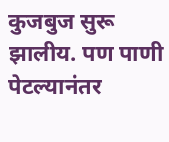कुजबुज सुरू झालीय. पण पाणी पेटल्यानंतर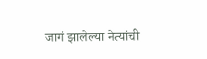जागं झालेल्या नेत्यांची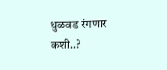धुळवड रंगणार कशी..?